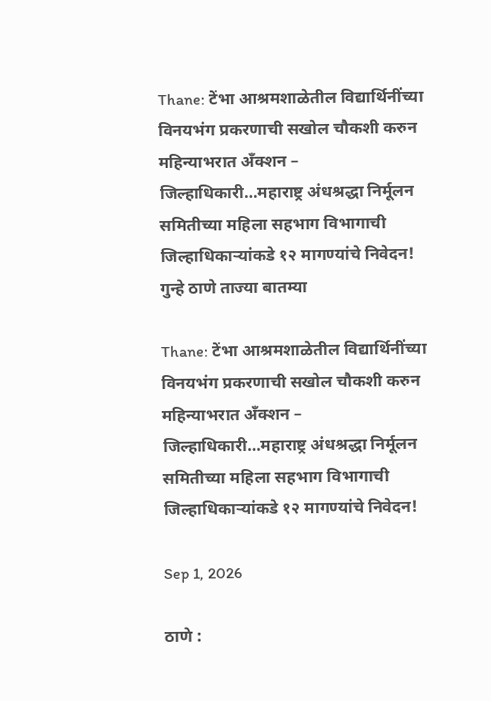Thane: टेंभा आश्रमशाळेतील विद्यार्थिनींच्या विनयभंग प्रकरणाची सखोल चौकशी करुन महिन्याभरात अँक्शन – जिल्हाधिकारी…महाराष्ट्र अंधश्रद्धा निर्मूलन समितीच्या महिला सहभाग विभागाची जिल्हाधिकाऱ्यांकडे १२ मागण्यांचे निवेदन!
गुन्हे ठाणे ताज्या बातम्या

Thane: टेंभा आश्रमशाळेतील विद्यार्थिनींच्या विनयभंग प्रकरणाची सखोल चौकशी करुन महिन्याभरात अँक्शन – जिल्हाधिकारी…महाराष्ट्र अंधश्रद्धा निर्मूलन समितीच्या महिला सहभाग विभागाची जिल्हाधिकाऱ्यांकडे १२ मागण्यांचे निवेदन!

Sep 1, 2026

ठाणे :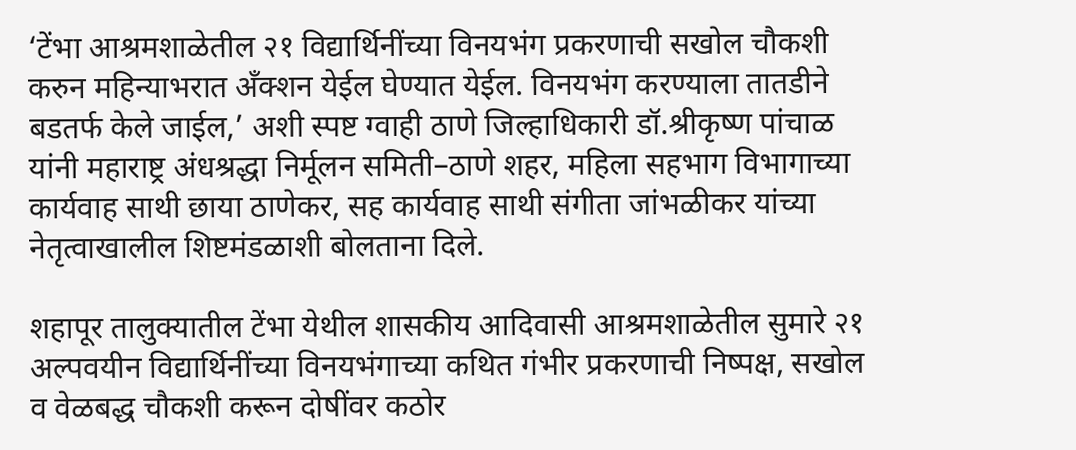‘टेंभा आश्रमशाळेतील २१ विद्यार्थिनींच्या विनयभंग प्रकरणाची सखोल चौकशी करुन महिन्याभरात अँक्शन येईल घेण्यात येईल. विनयभंग करण्याला तातडीने बडतर्फ केले जाईल,’ अशी स्पष्ट ग्वाही ठाणे जिल्हाधिकारी डॉ.श्रीकृष्ण पांचाळ यांनी महाराष्ट्र अंधश्रद्धा निर्मूलन समिती–ठाणे शहर, महिला सहभाग विभागाच्या कार्यवाह साथी छाया ठाणेकर, सह कार्यवाह साथी संगीता जांभळीकर यांच्या नेतृत्वाखालील शिष्टमंडळाशी बोलताना दिले.

शहापूर तालुक्यातील टेंभा येथील शासकीय आदिवासी आश्रमशाळेतील सुमारे २१ अल्पवयीन विद्यार्थिनींच्या विनयभंगाच्या कथित गंभीर प्रकरणाची निष्पक्ष, सखोल व वेळबद्ध चौकशी करून दोषींवर कठोर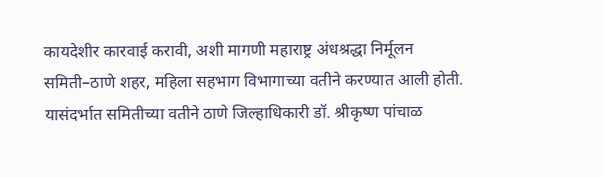कायदेशीर कारवाई करावी, अशी मागणी महाराष्ट्र अंधश्रद्धा निर्मूलन समिती–ठाणे शहर, महिला सहभाग विभागाच्या वतीने करण्यात आली होती. यासंदर्भात समितीच्या वतीने ठाणे जिल्हाधिकारी डॉ. श्रीकृष्ण पांचाळ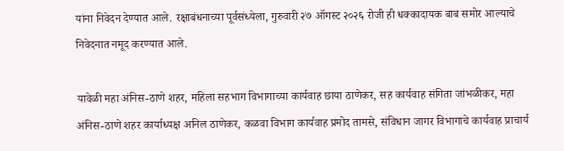यांना निवेदन देण्यात आले. रक्षाबंधनाच्या पूर्वसंध्येला, गुरुवारी २७ ऑगस्ट २०२६ रोजी ही धक्कादायक बाब समोर आल्याचे निवेदनात नमूद करण्यात आले.

यावेळी महा अंनिस-ठाणे शहर, महिला सहभाग विभागाच्या कार्यवाह छाया ठाणेकर, सह कार्यवाह संगिता जांभळीकर, महा अंनिस-ठाणे शहर कार्याध्यक्ष अनिल ठाणेकर, कळवा विभाग कार्यवाह प्रमोद तामसे, संविधान जागर विभागाचे कार्यवाह प्राचार्य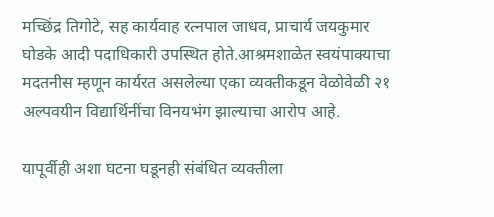मच्छिंद्र तिगोटे, सह कार्यवाह रत्नपाल जाधव, प्राचार्य जयकुमार घोडके आदी पदाधिकारी उपस्थित होते.आश्रमशाळेत स्वयंपाक्याचा मदतनीस म्हणून कार्यरत असलेल्या एका व्यक्तीकडून वेळोवेळी २१ अल्पवयीन विद्यार्थिनींचा विनयभंग झाल्याचा आरोप आहे.

यापूर्वीही अशा घटना घडूनही संबंधित व्यक्तीला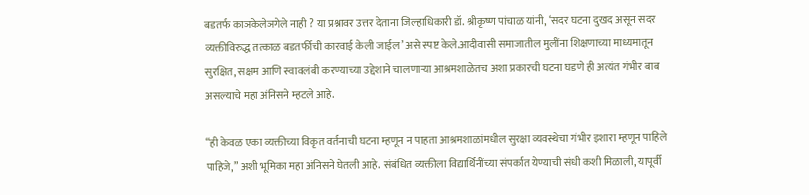बडतर्फ काञकेलेञगेले नाही ? या प्रश्नावर उत्तर देताना जिल्हाधिकारी डॉ. श्रीकृष्ण पांचाळ यांनी, ‘सदर घटना दुखद असून सदर व्यक्तीविरुद्ध तत्काळ बडतर्फीची कारवाई केली जाईल’ असे स्पष्ट केले.आदीवासी समाजातील मुलींना शिक्षणाच्या माध्यमातून सुरक्षित, सक्षम आणि स्वावलंबी करण्याच्या उद्देशाने चालणाऱ्या आश्रमशाळेतच अशा प्रकारची घटना घडणे ही अत्यंत गंभीर बाब असल्याचे महा अंनिसने म्हटले आहे.

“ही केवळ एका व्यक्तीच्या विकृत वर्तनाची घटना म्हणून न पाहता आश्रमशाळांमधील सुरक्षा व्यवस्थेचा गंभीर इशारा म्हणून पाहिले पाहिजे,” अशी भूमिका महा अंनिसने घेतली आहे. संबंधित व्यक्तीला विद्यार्थिनींच्या संपर्कात येण्याची संधी कशी मिळाली, यापूर्वी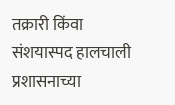तक्रारी किंवा संशयास्पद हालचाली प्रशासनाच्या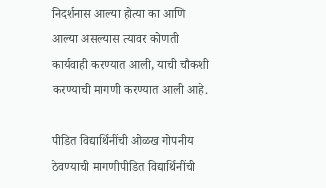निदर्शनास आल्या होत्या का आणि आल्या असल्यास त्यावर कोणती कार्यवाही करण्यात आली, याची चौकशी करण्याची मागणी करण्यात आली आहे.

पीडित विद्यार्थिनींची ओळख गोपनीय ठेवण्याची मागणीपीडित विद्यार्थिनींची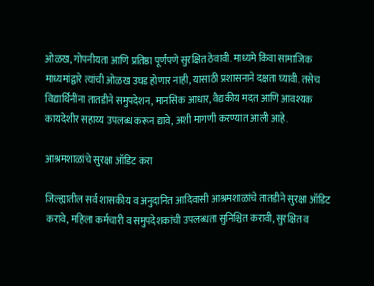ओळख, गोपनीयता आणि प्रतिष्ठा पूर्णपणे सुरक्षित ठेवावी. माध्यमे किंवा सामाजिक माध्यमांद्वारे त्यांची ओळख उघड होणार नाही, यासाठी प्रशासनाने दक्षता घ्यावी. तसेच विद्यार्थिनींना तातडीने समुपदेशन, मानसिक आधार, वैद्यकीय मदत आणि आवश्यक कायदेशीर सहाय्य उपलब्ध करून द्यावे, अशी मागणी करण्यात आली आहे.

आश्रमशाळांचे सुरक्षा ऑडिट करा

जिल्ह्यातील सर्व शासकीय व अनुदानित आदिवासी आश्रमशाळांचे तातडीने सुरक्षा ऑडिट करावे, महिला कर्मचारी व समुपदेशकांची उपलब्धता सुनिश्चित करावी, सुरक्षित व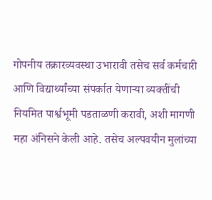गोपनीय तक्रारव्यवस्था उभारावी तसेच सर्व कर्मचारी आणि विद्यार्थ्यांच्या संपर्कात येणाऱ्या व्यक्तींची नियमित पार्श्वभूमी पडताळणी करावी, अशी मागणी महा अंनिसने केली आहे. तसेच अल्पवयीन मुलांच्या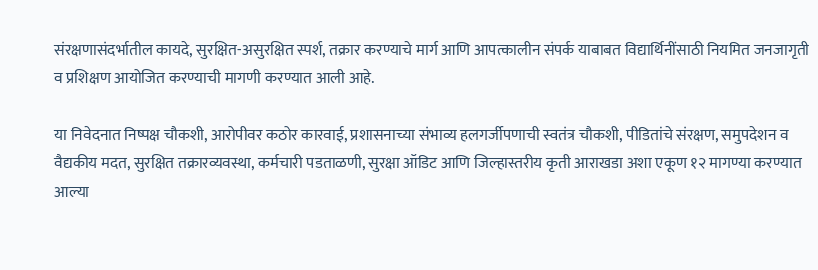संरक्षणासंदर्भातील कायदे, सुरक्षित-असुरक्षित स्पर्श, तक्रार करण्याचे मार्ग आणि आपत्कालीन संपर्क याबाबत विद्यार्थिनींसाठी नियमित जनजागृती व प्रशिक्षण आयोजित करण्याची मागणी करण्यात आली आहे.

या निवेदनात निष्पक्ष चौकशी, आरोपीवर कठोर कारवाई, प्रशासनाच्या संभाव्य हलगर्जीपणाची स्वतंत्र चौकशी, पीडितांचे संरक्षण, समुपदेशन व वैद्यकीय मदत, सुरक्षित तक्रारव्यवस्था, कर्मचारी पडताळणी, सुरक्षा ऑडिट आणि जिल्हास्तरीय कृती आराखडा अशा एकूण १२ मागण्या करण्यात आल्या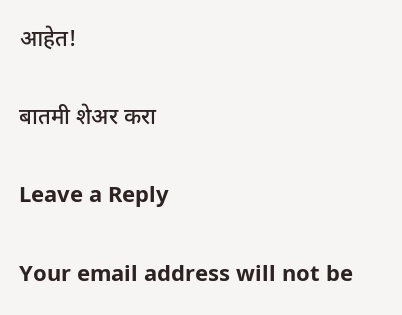आहेत!

बातमी शेअर करा

Leave a Reply

Your email address will not be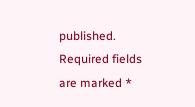published. Required fields are marked *